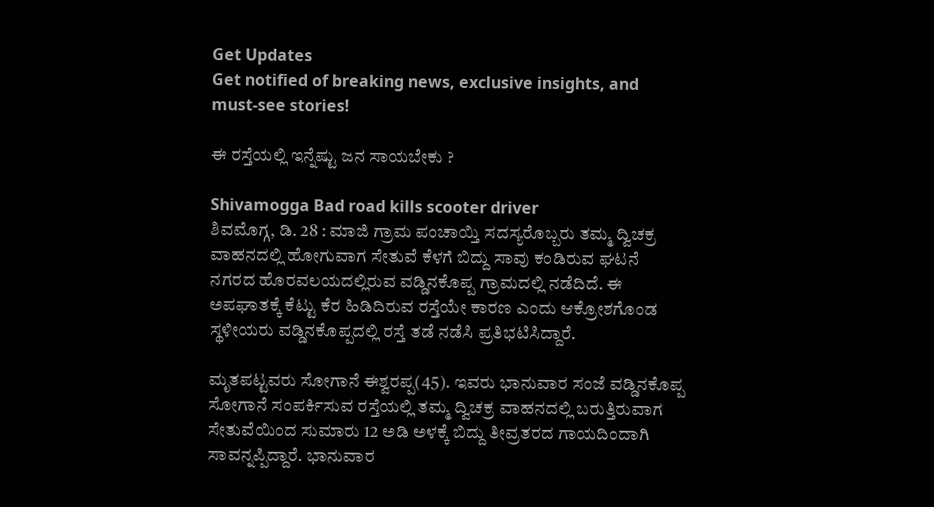Get Updates
Get notified of breaking news, exclusive insights, and must-see stories!

ಈ ರಸ್ತೆಯಲ್ಲಿ ಇನ್ನೆಷ್ಟು ಜನ ಸಾಯಬೇಕು ?

Shivamogga Bad road kills scooter driver
ಶಿವಮೊಗ್ಗ, ಡಿ. 28 : ಮಾಜಿ ಗ್ರಾಮ ಪಂಚಾಯ್ತಿ ಸದಸ್ಯರೊಬ್ಬರು ತಮ್ಮ ದ್ವಿಚಕ್ರ ವಾಹನದಲ್ಲಿ ಹೋಗುವಾಗ ಸೇತುವೆ ಕೆಳಗೆ ಬಿದ್ದು ಸಾವು ಕಂಡಿರುವ ಘಟನೆ ನಗರದ ಹೊರವಲಯದಲ್ಲಿರುವ ವಡ್ಡಿನಕೊಪ್ಪ ಗ್ರಾಮದಲ್ಲಿ ನಡೆದಿದೆ. ಈ ಅಪಘಾತಕ್ಕೆ ಕೆಟ್ಟು ಕೆರ ಹಿಡಿದಿರುವ ರಸ್ತೆಯೇ ಕಾರಣ ಎಂದು ಆಕ್ರೋಶಗೊಂಡ ಸ್ಥಳೀಯರು ವಡ್ಡಿನಕೊಪ್ಪದಲ್ಲಿ ರಸ್ತೆ ತಡೆ ನಡೆಸಿ ಪ್ರತಿಭಟಿಸಿದ್ದಾರೆ.

ಮೃತಪಟ್ಟವರು ಸೋಗಾನೆ ಈಶ್ವರಪ್ಪ(45). ಇವರು ಭಾನುವಾರ ಸಂಜೆ ವಡ್ಡಿನಕೊಪ್ಪ ಸೋಗಾನೆ ಸಂಪರ್ಕಿಸುವ ರಸ್ತೆಯಲ್ಲಿ ತಮ್ಮ ದ್ವಿಚಕ್ರ ವಾಹನದಲ್ಲಿ ಬರುತ್ತಿರುವಾಗ ಸೇತುವೆಯಿಂದ ಸುಮಾರು 12 ಅಡಿ ಅಳಕ್ಕೆ ಬಿದ್ದು ತೀವ್ರತರದ ಗಾಯದಿಂದಾಗಿ ಸಾವನ್ನಪ್ಪಿದ್ದಾರೆ. ಭಾನುವಾರ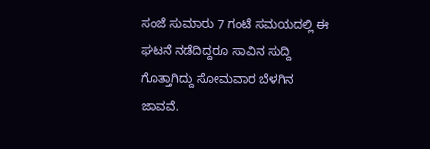ಸಂಜೆ ಸುಮಾರು 7 ಗಂಟೆ ಸಮಯದಲ್ಲಿ ಈ ಘಟನೆ ನಡೆದಿದ್ದರೂ ಸಾವಿನ ಸುದ್ದಿ ಗೊತ್ತಾಗಿದ್ದು ಸೋಮವಾರ ಬೆಳಗಿನ ಜಾವವೆ.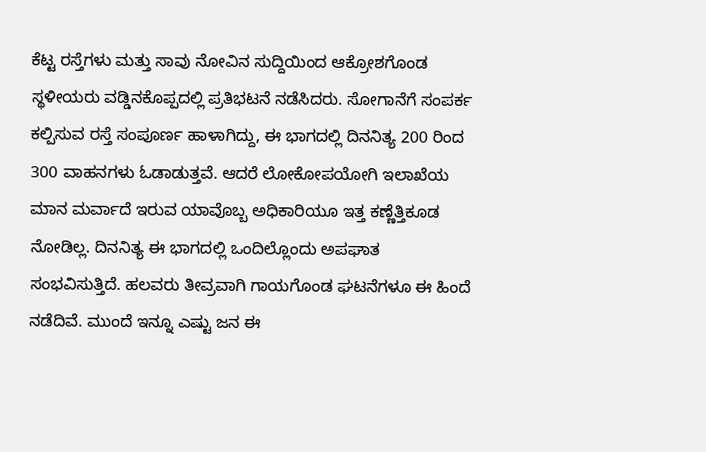ಕೆಟ್ಟ ರಸ್ತೆಗಳು ಮತ್ತು ಸಾವು ನೋವಿನ ಸುದ್ದಿಯಿಂದ ಆಕ್ರೋಶಗೊಂಡ ಸ್ಥಳೀಯರು ವಡ್ಡಿನಕೊಪ್ಪದಲ್ಲಿ ಪ್ರತಿಭಟನೆ ನಡೆಸಿದರು. ಸೋಗಾನೆಗೆ ಸಂಪರ್ಕ ಕಲ್ಪಿಸುವ ರಸ್ತೆ ಸಂಪೂರ್ಣ ಹಾಳಾಗಿದ್ದು, ಈ ಭಾಗದಲ್ಲಿ ದಿನನಿತ್ಯ 200 ರಿಂದ 300 ವಾಹನಗಳು ಓಡಾಡುತ್ತವೆ. ಆದರೆ ಲೋಕೋಪಯೋಗಿ ಇಲಾಖೆಯ ಮಾನ ಮರ್ವಾದೆ ಇರುವ ಯಾವೊಬ್ಬ ಅಧಿಕಾರಿಯೂ ಇತ್ತ ಕಣ್ಣೆತ್ತಿಕೂಡ ನೋಡಿಲ್ಲ. ದಿನನಿತ್ಯ ಈ ಭಾಗದಲ್ಲಿ ಒಂದಿಲ್ಲೊಂದು ಅಪಘಾತ ಸಂಭವಿಸುತ್ತಿದೆ. ಹಲವರು ತೀವ್ರವಾಗಿ ಗಾಯಗೊಂಡ ಘಟನೆಗಳೂ ಈ ಹಿಂದೆ ನಡೆದಿವೆ. ಮುಂದೆ ಇನ್ನೂ ಎಷ್ಟು ಜನ ಈ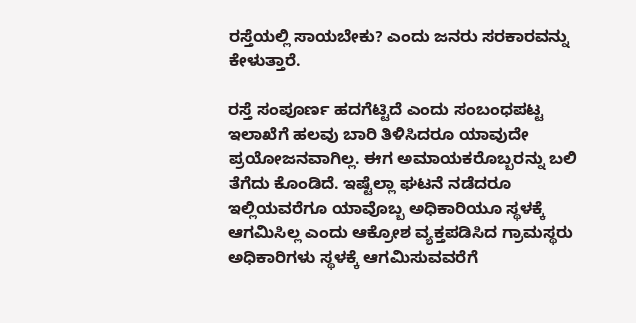ರಸ್ತೆಯಲ್ಲಿ ಸಾಯಬೇಕು? ಎಂದು ಜನರು ಸರಕಾರವನ್ನು ಕೇಳುತ್ತಾರೆ.

ರಸ್ತೆ ಸಂಪೂರ್ಣ ಹದಗೆಟ್ಟಿದೆ ಎಂದು ಸಂಬಂಧಪಟ್ಟ ಇಲಾಖೆಗೆ ಹಲವು ಬಾರಿ ತಿಳಿಸಿದರೂ ಯಾವುದೇ ಪ್ರಯೋಜನವಾಗಿಲ್ಲ. ಈಗ ಅಮಾಯಕರೊಬ್ಬರನ್ನು ಬಲಿ ತೆಗೆದು ಕೊಂಡಿದೆ. ಇಷ್ಟೆಲ್ಲಾ ಘಟನೆ ನಡೆದರೂ ಇಲ್ಲಿಯವರೆಗೂ ಯಾವೊಬ್ಬ ಅಧಿಕಾರಿಯೂ ಸ್ಥಳಕ್ಕೆ ಆಗಮಿಸಿಲ್ಲ ಎಂದು ಆಕ್ರೋಶ ವ್ಯಕ್ತಪಡಿಸಿದ ಗ್ರಾಮಸ್ಥರು ಅಧಿಕಾರಿಗಳು ಸ್ಥಳಕ್ಕೆ ಆಗಮಿಸುವವರೆಗೆ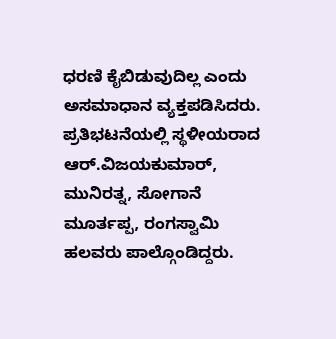ಧರಣಿ ಕೈಬಿಡುವುದಿಲ್ಲ ಎಂದು ಅಸಮಾಧಾನ ವ್ಯಕ್ತಪಡಿಸಿದರು. ಪ್ರತಿಭಟನೆಯಲ್ಲಿ ಸ್ಥಳೀಯರಾದ ಆರ್.ವಿಜಯಕುಮಾರ್, ಮುನಿರತ್ನ, ಸೋಗಾನೆ ಮೂರ್ತಪ್ಪ, ರಂಗಸ್ವಾಮಿ ಹಲವರು ಪಾಲ್ಗೊಂಡಿದ್ದರು.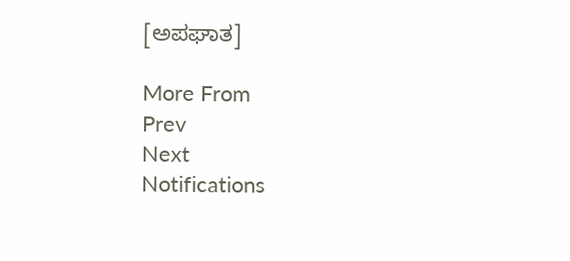[ಅಪಘಾತ]

More From
Prev
Next
Notifications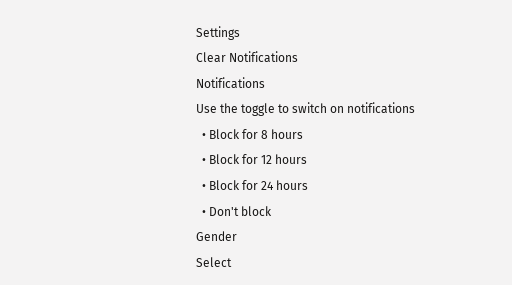Settings
Clear Notifications
Notifications
Use the toggle to switch on notifications
  • Block for 8 hours
  • Block for 12 hours
  • Block for 24 hours
  • Don't block
Gender
Select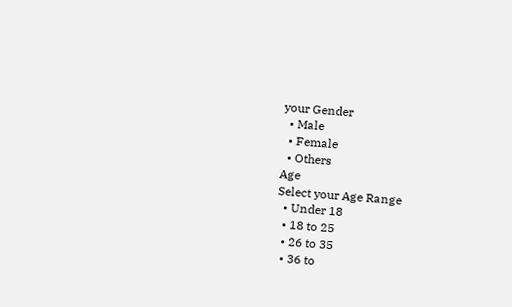your Gender
  • Male
  • Female
  • Others
Age
Select your Age Range
  • Under 18
  • 18 to 25
  • 26 to 35
  • 36 to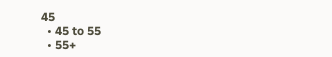45
  • 45 to 55
  • 55+